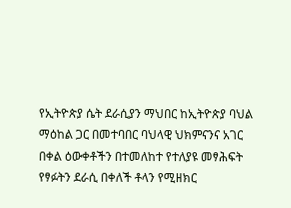የኢትዮጵያ ሴት ደራሲያን ማህበር ከኢትዮጵያ ባህል ማዕከል ጋር በመተባበር ባህላዊ ህክምናንና አገር በቀል ዕውቀቶችን በተመለከተ የተለያዩ መፃሕፍት የፃፉትን ደራሲ በቀለች ቶላን የሚዘክር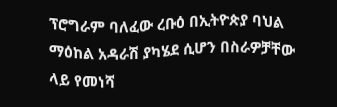ፕሮግራም ባለፈው ረቡዕ በኢትዮጵያ ባህል ማዕከል አዳራሽ ያካሄደ ሲሆን በስራዎቻቸው ላይ የመነሻ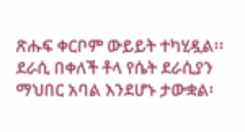ጽሑፍ ቀርቦም ውይይት ተካሂዷል፡፡
ደራሲ በቀለች ቶላ የሴት ደራሲያን ማህበር አባል እንደሆኑ ታውቋል፡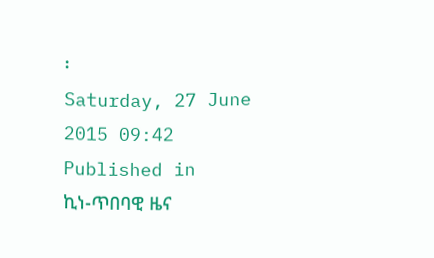፡
Saturday, 27 June 2015 09:42
Published in
ኪነ-ጥበባዊ ዜና